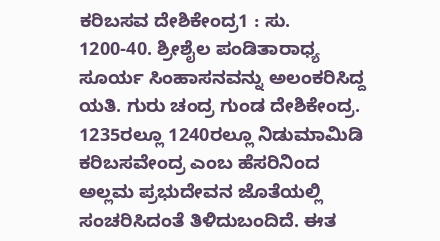ಕರಿಬಸವ ದೇಶಿಕೇಂದ್ರ1 : ಸು. 1200-40. ಶ್ರೀಶೈಲ ಪಂಡಿತಾರಾಧ್ಯ ಸೂರ್ಯ ಸಿಂಹಾಸನವನ್ನು ಅಲಂಕರಿಸಿದ್ದ ಯತಿ. ಗುರು ಚಂದ್ರ ಗುಂಡ ದೇಶಿಕೇಂದ್ರ. 1235ರಲ್ಲೂ 1240ರಲ್ಲೂ ನಿಡುಮಾಮಿಡಿ ಕರಿಬಸವೇಂದ್ರ ಎಂಬ ಹೆಸರಿನಿಂದ ಅಲ್ಲಮ ಪ್ರಭುದೇವನ ಜೊತೆಯಲ್ಲಿ ಸಂಚರಿಸಿದಂತೆ ತಿಳಿದುಬಂದಿದೆ. ಈತ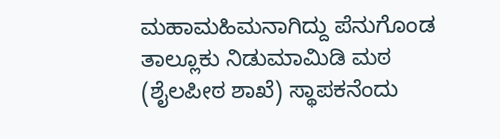ಮಹಾಮಹಿಮನಾಗಿದ್ದು ಪೆನುಗೊಂಡ ತಾಲ್ಲೂಕು ನಿಡುಮಾಮಿಡಿ ಮಠ (ಶೈಲಪೀಠ ಶಾಖೆ) ಸ್ಥಾಪಕನೆಂದು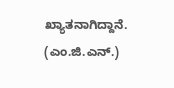ಖ್ಯಾತನಾಗಿದ್ದಾನೆ.        (ಎಂ.ಜಿ.ಎನ್.)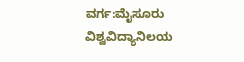ವರ್ಗ:ಮೈಸೂರು ವಿಶ್ವವಿದ್ಯಾನಿಲಯ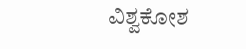ವಿಶ್ವಕೋಶ